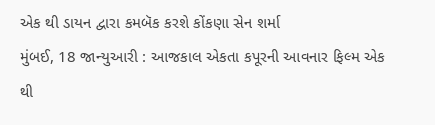એક થી ડાયન દ્વારા કમબૅક કરશે કોંકણા સેન શર્મા
મુંબઈ, 18 જાન્યુઆરી : આજકાલ એકતા કપૂરની આવનાર ફિલ્મ એક થી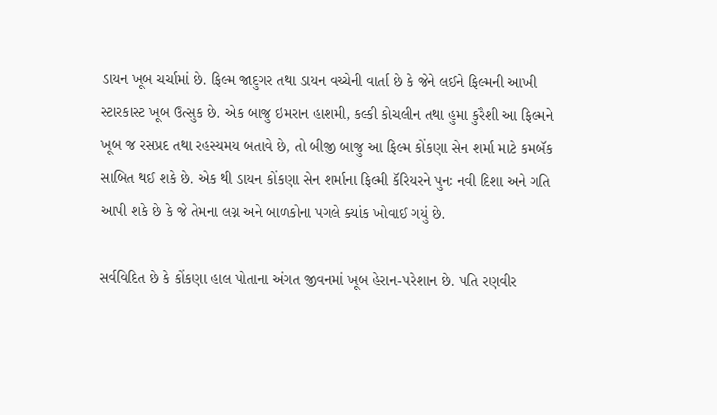ડાયન ખૂબ ચર્ચામાં છે. ફિલ્મ જાદુગર તથા ડાયન વચ્ચેની વાર્તા છે કે જેને લઈને ફિલ્મની આખી સ્ટારકાસ્ટ ખૂબ ઉત્સુક છે. એક બાજુ ઇમરાન હાશમી, કલ્કી કોચલીન તથા હુમા કુરૈશી આ ફિલ્મને ખૂબ જ રસપ્રદ તથા રહસ્યમય બતાવે છે, તો બીજી બાજુ આ ફિલ્મ કોંકણા સેન શર્મા માટે કમબૅક સાબિત થઈ શકે છે. એક થી ડાયન કોંકણા સેન શર્માના ફિલ્મી કૅરિયરને પુનઃ નવી દિશા અને ગતિ આપી શકે છે કે જે તેમના લગ્ન અને બાળકોના પગલે ક્યાંક ખોવાઈ ગયું છે.

સર્વવિદિત છે કે કોંકણા હાલ પોતાના અંગત જીવનમાં ખૂબ હેરાન-પરેશાન છે. પતિ રણવીર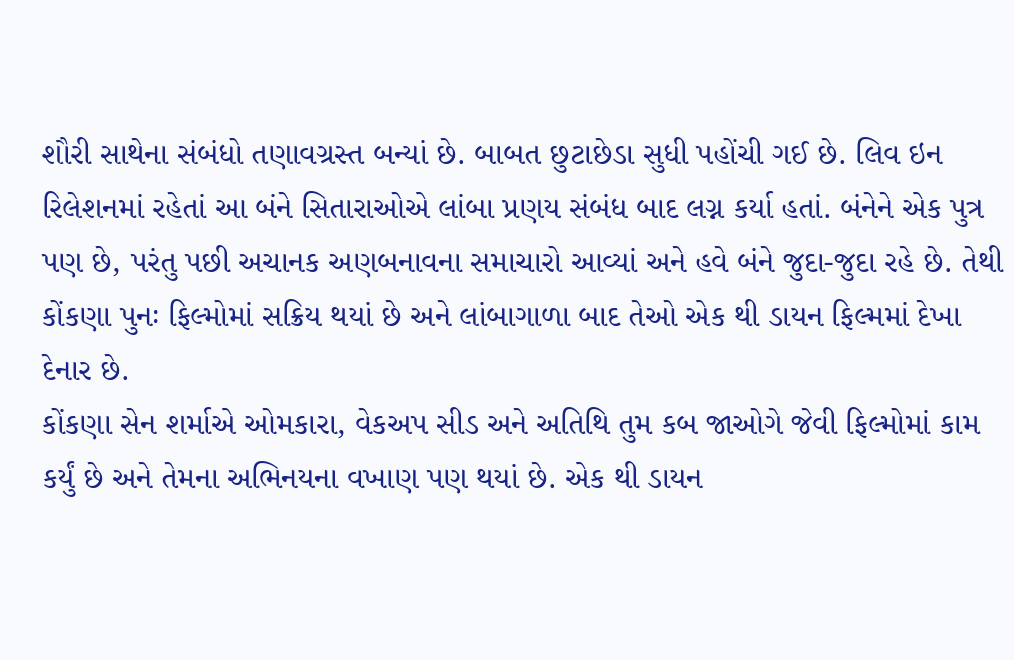શૌરી સાથેના સંબંધો તણાવગ્રસ્ત બન્યાં છે. બાબત છુટાછેડા સુધી પહોંચી ગઈ છે. લિવ ઇન રિલેશનમાં રહેતાં આ બંને સિતારાઓએ લાંબા પ્રણય સંબંધ બાદ લગ્ન કર્યા હતાં. બંનેને એક પુત્ર પણ છે, પરંતુ પછી અચાનક અણબનાવના સમાચારો આવ્યાં અને હવે બંને જુદા-જુદા રહે છે. તેથી કોંકણા પુનઃ ફિલ્મોમાં સક્રિય થયાં છે અને લાંબાગાળા બાદ તેઓ એક થી ડાયન ફિલ્મમાં દેખા દેનાર છે.
કોંકણા સેન શર્માએ ઓમકારા, વેકઅપ સીડ અને અતિથિ તુમ કબ જાઓગે જેવી ફિલ્મોમાં કામ કર્યું છે અને તેમના અભિનયના વખાણ પણ થયાં છે. એક થી ડાયન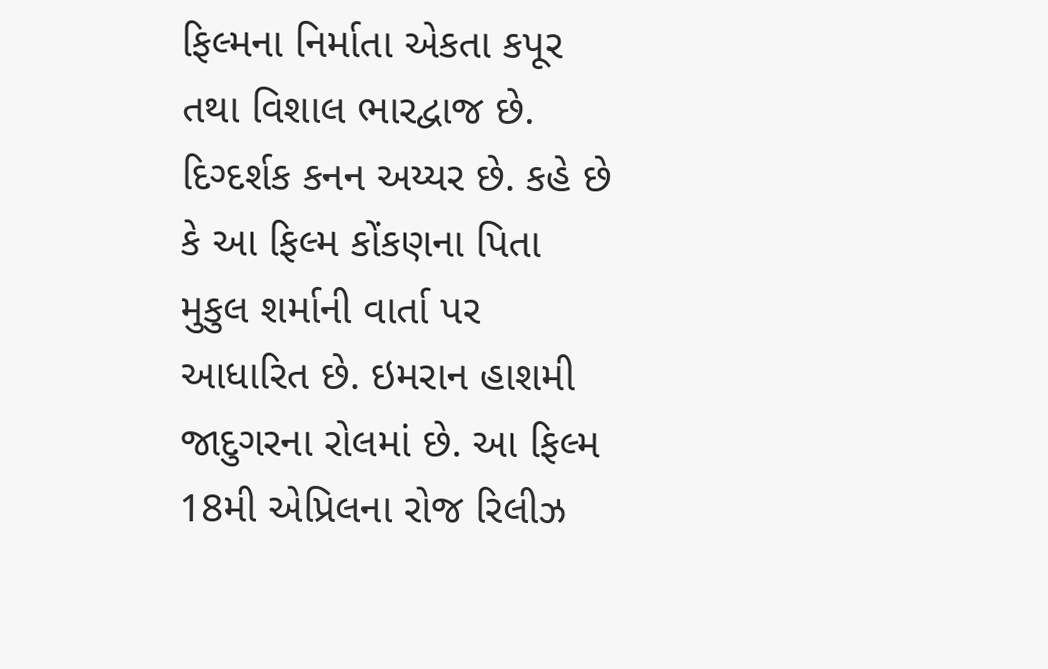ફિલ્મના નિર્માતા એકતા કપૂર તથા વિશાલ ભારદ્વાજ છે. દિગ્દર્શક કનન અય્યર છે. કહે છે કે આ ફિલ્મ કોંકણના પિતા મુકુલ શર્માની વાર્તા પર આધારિત છે. ઇમરાન હાશમી જાદુગરના રોલમાં છે. આ ફિલ્મ 18મી એપ્રિલના રોજ રિલીઝ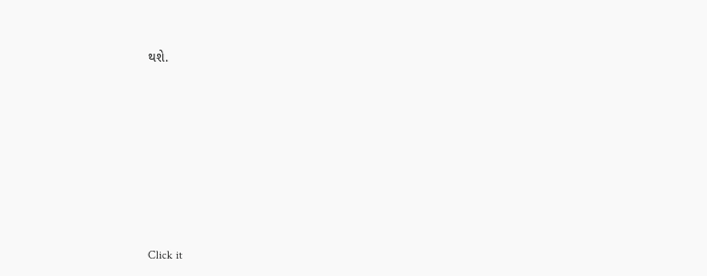થશે.












Click it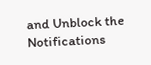and Unblock the Notifications